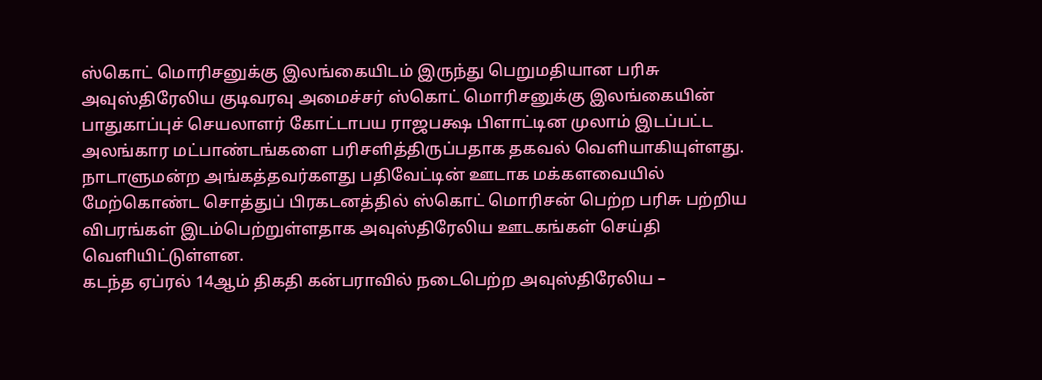ஸ்கொட் மொரிசனுக்கு இலங்கையிடம் இருந்து பெறுமதியான பரிசு
அவுஸ்திரேலிய குடிவரவு அமைச்சர் ஸ்கொட் மொரிசனுக்கு இலங்கையின் பாதுகாப்புச் செயலாளர் கோட்டாபய ராஜபக்ஷ பிளாட்டின முலாம் இடப்பட்ட அலங்கார மட்பாண்டங்களை பரிசளித்திருப்பதாக தகவல் வெளியாகியுள்ளது.
நாடாளுமன்ற அங்கத்தவர்களது பதிவேட்டின் ஊடாக மக்களவையில் மேற்கொண்ட சொத்துப் பிரகடனத்தில் ஸ்கொட் மொரிசன் பெற்ற பரிசு பற்றிய விபரங்கள் இடம்பெற்றுள்ளதாக அவுஸ்திரேலிய ஊடகங்கள் செய்தி வெளியிட்டுள்ளன.
கடந்த ஏப்ரல் 14ஆம் திகதி கன்பராவில் நடைபெற்ற அவுஸ்திரேலிய –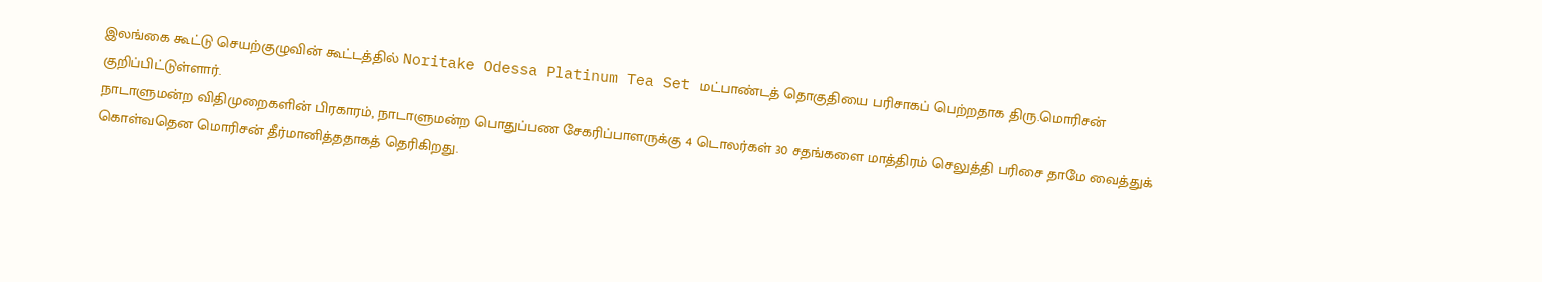இலங்கை கூட்டு செயற்குழுவின் கூட்டத்தில் Noritake Odessa Platinum Tea Set மட்பாண்டத் தொகுதியை பரிசாகப் பெற்றதாக திரு.மொரிசன் குறிப்பிட்டுள்ளார்.
நாடாளுமன்ற விதிமுறைகளின் பிரகாரம், நாடாளுமன்ற பொதுப்பண சேகரிப்பாளருக்கு 4 டொலர்கள் 30 சதங்களை மாத்திரம் செலுத்தி பரிசை தாமே வைத்துக் கொள்வதென மொரிசன் தீர்மானித்ததாகத் தெரிகிறது.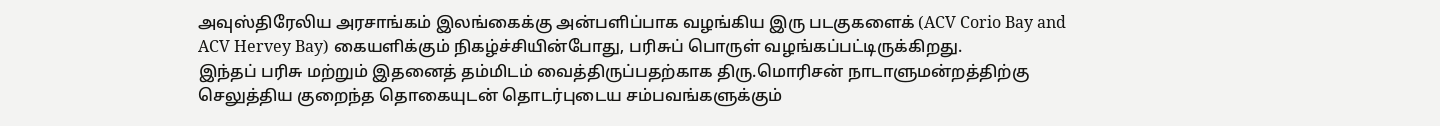அவுஸ்திரேலிய அரசாங்கம் இலங்கைக்கு அன்பளிப்பாக வழங்கிய இரு படகுகளைக் (ACV Corio Bay and ACV Hervey Bay) கையளிக்கும் நிகழ்ச்சியின்போது, பரிசுப் பொருள் வழங்கப்பட்டிருக்கிறது.
இந்தப் பரிசு மற்றும் இதனைத் தம்மிடம் வைத்திருப்பதற்காக திரு.மொரிசன் நாடாளுமன்றத்திற்கு செலுத்திய குறைந்த தொகையுடன் தொடர்புடைய சம்பவங்களுக்கும்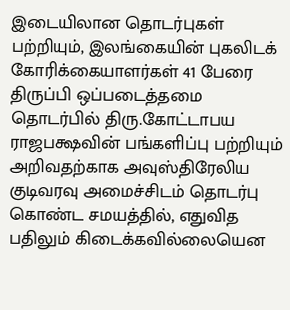இடையிலான தொடர்புகள் பற்றியும், இலங்கையின் புகலிடக் கோரிக்கையாளர்கள் 41 பேரை திருப்பி ஒப்படைத்தமை தொடர்பில் திரு.கோட்டாபய ராஜபக்ஷவின் பங்களிப்பு பற்றியும் அறிவதற்காக அவுஸ்திரேலிய குடிவரவு அமைச்சிடம் தொடர்பு கொண்ட சமயத்தில், எதுவித பதிலும் கிடைக்கவில்லையென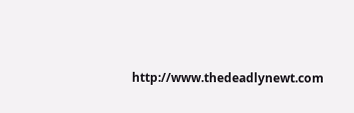http://www.thedeadlynewt.com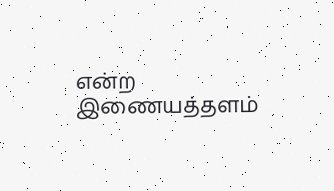என்ற இணையத்தளம்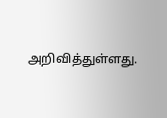அறிவித்துள்ளது.